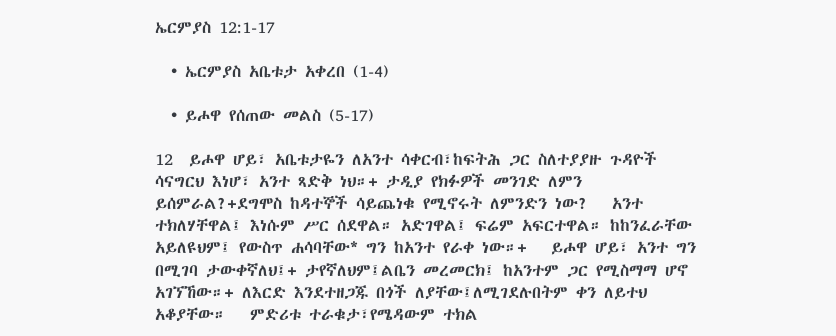ኤርምያስ 12:1-17

  • ኤርምያስ አቤቱታ አቀረበ (1-4)

  • ይሖዋ የሰጠው መልስ (5-17)

12  ይሖዋ ሆይ፣ አቤቱታዬን ለአንተ ሳቀርብ፣ከፍትሕ ጋር ስለተያያዙ ጉዳዮች ሳናግርህ እነሆ፣ አንተ ጻድቅ ነህ።+ ታዲያ የክፉዎች መንገድ ለምን ይሰምራል?+ደግሞስ ከዳተኞች ሳይጨነቁ የሚኖሩት ለምንድን ነው?   አንተ ተክለሃቸዋል፤ እነሱም ሥር ሰደዋል። አድገዋል፤ ፍሬም አፍርተዋል። ከከንፈራቸው አይለዩህም፤ የውስጥ ሐሳባቸው* ግን ከአንተ የራቀ ነው።+   ይሖዋ ሆይ፣ አንተ ግን በሚገባ ታውቀኛለህ፤+ ታየኛለህም፤ልቤን መረመርክ፤ ከአንተም ጋር የሚስማማ ሆኖ አገኘኸው።+ ለእርድ እንደተዘጋጁ በጎች ለያቸው፤ለሚገደሉበትም ቀን ለይተህ አቆያቸው።   ምድሪቱ ተራቁታ፣የሜዳውም ተክል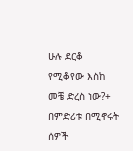ሁሉ ደርቆ የሚቆየው እስከ መቼ ድረስ ነው?+ በምድሪቱ በሚኖሩት ሰዎች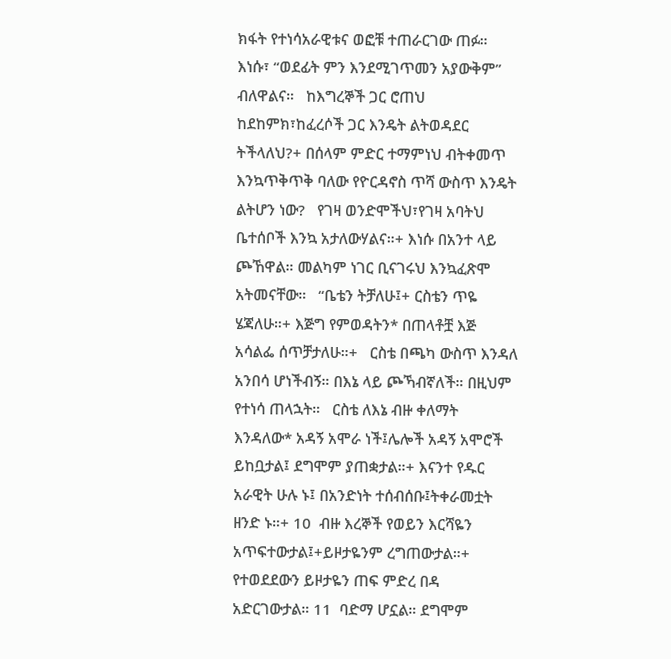ክፋት የተነሳአራዊቱና ወፎቹ ተጠራርገው ጠፉ። እነሱ፣ “ወደፊት ምን እንደሚገጥመን አያውቅም” ብለዋልና።   ከእግረኞች ጋር ሮጠህ ከደከምክ፣ከፈረሶች ጋር እንዴት ልትወዳደር ትችላለህ?+ በሰላም ምድር ተማምነህ ብትቀመጥ እንኳጥቅጥቅ ባለው የዮርዳኖስ ጥሻ ውስጥ እንዴት ልትሆን ነው?   የገዛ ወንድሞችህ፣የገዛ አባትህ ቤተሰቦች እንኳ አታለውሃልና።+ እነሱ በአንተ ላይ ጮኸዋል። መልካም ነገር ቢናገሩህ እንኳፈጽሞ አትመናቸው።   “ቤቴን ትቻለሁ፤+ ርስቴን ጥዬ ሄጃለሁ።+ እጅግ የምወዳትን* በጠላቶቿ እጅ አሳልፌ ሰጥቻታለሁ።+   ርስቴ በጫካ ውስጥ እንዳለ አንበሳ ሆነችብኝ። በእኔ ላይ ጮኻብኛለች። በዚህም የተነሳ ጠላኋት።   ርስቴ ለእኔ ብዙ ቀለማት እንዳለው* አዳኝ አሞራ ነች፤ሌሎች አዳኝ አሞሮች ይከቧታል፤ ደግሞም ያጠቋታል።+ እናንተ የዱር አራዊት ሁሉ ኑ፤ በአንድነት ተሰብሰቡ፤ትቀራመቷት ዘንድ ኑ።+ 10  ብዙ እረኞች የወይን እርሻዬን አጥፍተውታል፤+ይዞታዬንም ረግጠውታል።+ የተወደደውን ይዞታዬን ጠፍ ምድረ በዳ አድርገውታል። 11  ባድማ ሆኗል። ደግሞም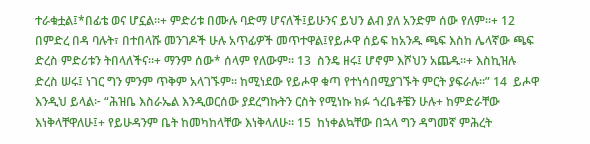ተራቁቷል፤*በፊቴ ወና ሆኗል።+ ምድሪቱ በሙሉ ባድማ ሆናለች፤ይሁንና ይህን ልብ ያለ አንድም ሰው የለም።+ 12  በምድረ በዳ ባሉት፣ በተበላሹ መንገዶች ሁሉ አጥፊዎች መጥተዋል፤የይሖዋ ሰይፍ ከአንዱ ጫፍ እስከ ሌላኛው ጫፍ ድረስ ምድሪቱን ትበላለችና።+ ማንም ሰው* ሰላም የለውም። 13  ስንዴ ዘሩ፤ ሆኖም እሾህን አጨዱ።+ እስኪዝሉ ድረስ ሠሩ፤ ነገር ግን ምንም ጥቅም አላገኙም። ከሚነደው የይሖዋ ቁጣ የተነሳበሚያገኙት ምርት ያፍራሉ።” 14  ይሖዋ እንዲህ ይላል፦ “ሕዝቤ እስራኤል እንዲወርሰው ያደረግኩትን ርስት የሚነኩ ክፉ ጎረቤቶቼን ሁሉ+ ከምድራቸው እነቅላቸዋለሁ፤+ የይሁዳንም ቤት ከመካከላቸው እነቅላለሁ። 15  ከነቀልኳቸው በኋላ ግን ዳግመኛ ምሕረት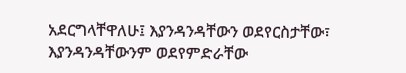አደርግላቸዋለሁ፤ እያንዳንዳቸውን ወደየርስታቸው፣ እያንዳንዳቸውንም ወደየምድራቸው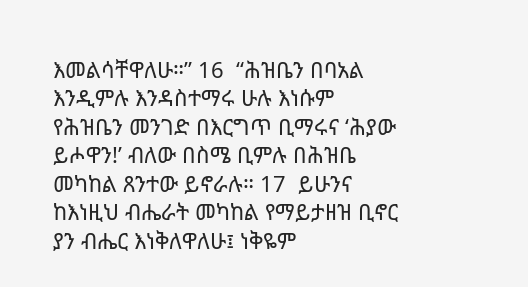እመልሳቸዋለሁ።” 16  “ሕዝቤን በባአል እንዲምሉ እንዳስተማሩ ሁሉ እነሱም የሕዝቤን መንገድ በእርግጥ ቢማሩና ‘ሕያው ይሖዋን!’ ብለው በስሜ ቢምሉ በሕዝቤ መካከል ጸንተው ይኖራሉ። 17  ይሁንና ከእነዚህ ብሔራት መካከል የማይታዘዝ ቢኖር ያን ብሔር እነቅለዋለሁ፤ ነቅዬም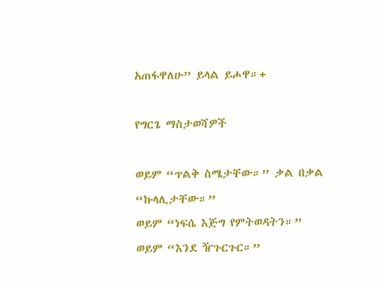አጠፋዋለሁ” ይላል ይሖዋ።+

የግርጌ ማስታወሻዎች

ወይም “ጥልቅ ስሜታቸው።” ቃል በቃል “ኩላሊታቸው።”
ወይም “ነፍሴ እጅግ የምትወዳትን።”
ወይም “እንደ ዥጉርጉር።”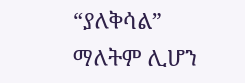“ያለቅሳል” ማለትም ሊሆን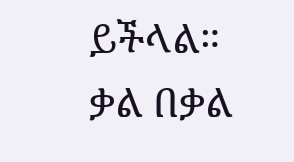ይችላል።
ቃል በቃል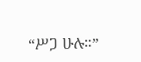“ሥጋ ሁሉ።”